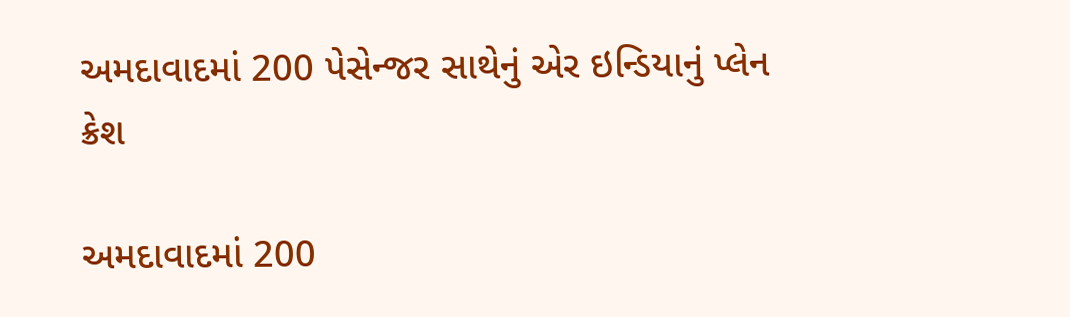અમદાવાદમાં 200 પેસેન્જર સાથેનું એર ઇન્ડિયાનું પ્લેન ક્રેશ

અમદાવાદમાં 200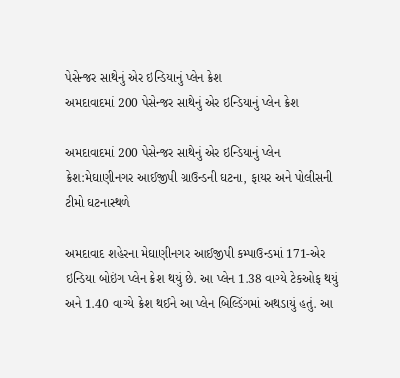પેસેન્જર સાથેનું એર ઇન્ડિયાનું પ્લેન ક્રેશ
અમદાવાદમાં 200 પેસેન્જર સાથેનું એર ઇન્ડિયાનું પ્લેન ક્રેશ

અમદાવાદમાં 200 પેસેન્જર સાથેનું એર ઇન્ડિયાનું પ્લેન ક્રેશ:મેઘાણીનગર આઈજીપી ગ્રાઉન્ડની ઘટના, ફાયર અને પોલીસની ટીમો ઘટનાસ્થળે

અમદાવાદ શહેરના મેઘાણીનગર આઈજીપી કમ્પાઉન્ડમાં 171-એર ઇન્ડિયા બોઇંગ પ્લેન ક્રેશ થયું છે. આ પ્લેન 1.38 વાગ્યે ટેકઓફ થયું અને 1.40 વાગ્યે ક્રેશ થઈને આ પ્લેન બિલ્ડિંગમાં અથડાયું હતું. આ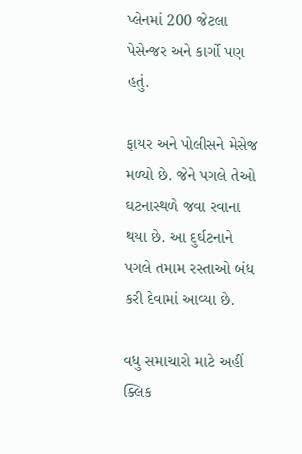પ્લેનમાં 200 જેટલા પેસેન્જર અને કાર્ગો પણ હતું.

ફાયર અને પોલીસને મેસેજ મળ્યો છે. જેને પગલે તેઓ ઘટનાસ્થળે જવા રવાના થયા છે. આ દુર્ઘટનાને પગલે તમામ રસ્તાઓ બંધ કરી દેવામાં આવ્યા છે.

વધુ સમાચારો માટે અહીં ક્લિક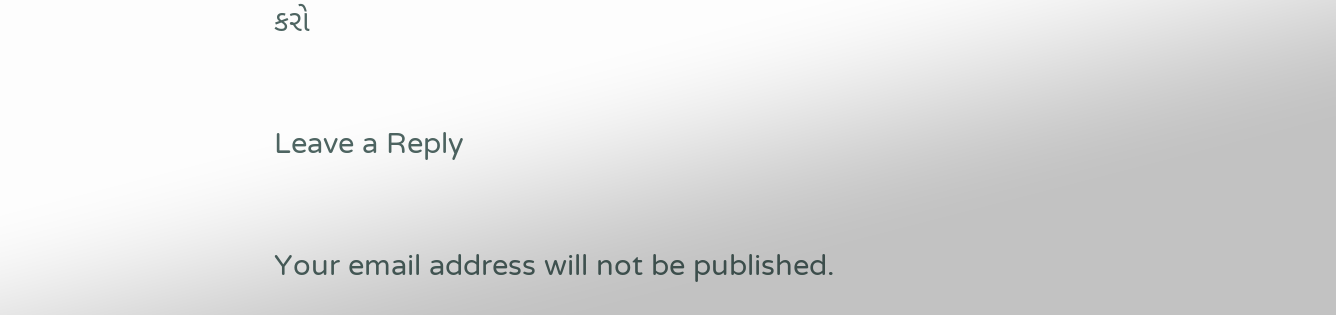કરો

Leave a Reply

Your email address will not be published.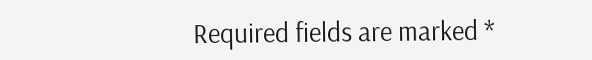Required fields are marked *